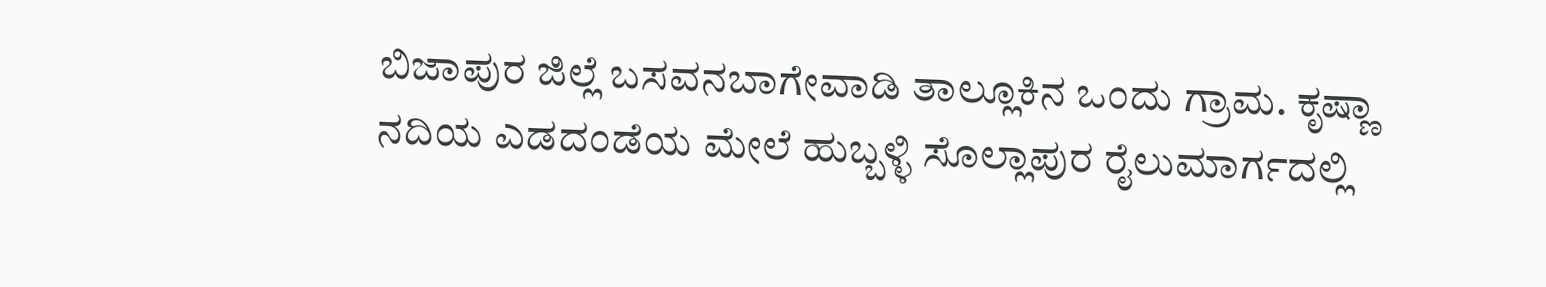ಬಿಜಾಪುರ ಜಿಲ್ಲೆ ಬಸವನಬಾಗೇವಾಡಿ ತಾಲ್ಲೂಕಿನ ಒಂದು ಗ್ರಾಮ. ಕೃಷ್ಣಾ ನದಿಯ ಎಡದಂಡೆಯ ಮೇಲೆ ಹುಬ್ಬಳ್ಳಿ ಸೊಲ್ಲಾಪುರ ರೈಲುಮಾರ್ಗದಲ್ಲಿ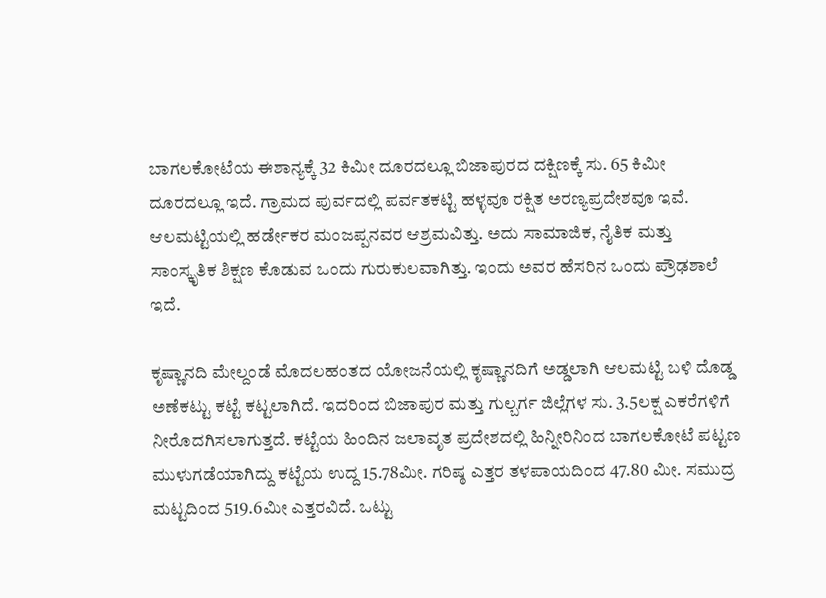ಬಾಗಲಕೋಟೆಯ ಈಶಾನ್ಯಕ್ಕೆ 32 ಕಿಮೀ ದೂರದಲ್ಲೂ ಬಿಜಾಪುರದ ದಕ್ಷಿಣಕ್ಕೆ ಸು. 65 ಕಿಮೀ ದೂರದಲ್ಲೂ ಇದೆ. ಗ್ರಾಮದ ಪುರ್ವದಲ್ಲಿ ಪರ್ವತಕಟ್ಟಿ ಹಳ್ಳವೂ ರಕ್ಷಿತ ಅರಣ್ಯಪ್ರದೇಶವೂ ಇವೆ. ಆಲಮಟ್ಟಿಯಲ್ಲಿ ಹರ್ಡೇಕರ ಮಂಜಪ್ಪನವರ ಆಶ್ರಮವಿತ್ತು. ಅದು ಸಾಮಾಜಿಕ, ನೈತಿಕ ಮತ್ತು ಸಾಂಸ್ಕೃತಿಕ ಶಿಕ್ಷಣ ಕೊಡುವ ಒಂದು ಗುರುಕುಲವಾಗಿತ್ತು. ಇಂದು ಅವರ ಹೆಸರಿನ ಒಂದು ಪ್ರೌಢಶಾಲೆ ಇದೆ.

ಕೃಷ್ಣಾನದಿ ಮೇಲ್ದಂಡೆ ಮೊದಲಹಂತದ ಯೋಜನೆಯಲ್ಲಿ ಕೃಷ್ಣಾನದಿಗೆ ಅಡ್ಡಲಾಗಿ ಆಲಮಟ್ಟಿ ಬಳಿ ದೊಡ್ಡ ಅಣೆಕಟ್ಟು ಕಟ್ಟೆ ಕಟ್ಟಲಾಗಿದೆ. ಇದರಿಂದ ಬಿಜಾಪುರ ಮತ್ತು ಗುಲ್ಬರ್ಗ ಜಿಲ್ಲೆಗಳ ಸು. 3.5ಲಕ್ಷ ಎಕರೆಗಳಿಗೆ ನೀರೊದಗಿಸಲಾಗುತ್ತದೆ. ಕಟ್ಟೆಯ ಹಿಂದಿನ ಜಲಾವೃತ ಪ್ರದೇಶದಲ್ಲಿ ಹಿನ್ನೀರಿನಿಂದ ಬಾಗಲಕೋಟೆ ಪಟ್ಟಣ ಮುಳುಗಡೆಯಾಗಿದ್ದು ಕಟ್ಟೆಯ ಉದ್ದ 15.78ಮೀ. ಗರಿಷ್ಠ ಎತ್ತರ ತಳಪಾಯದಿಂದ 47.80 ಮೀ. ಸಮುದ್ರ ಮಟ್ಟದಿಂದ 519.6ಮೀ ಎತ್ತರವಿದೆ. ಒಟ್ಟು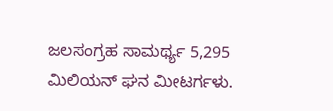ಜಲಸಂಗ್ರಹ ಸಾಮರ್ಥ್ಯ 5,295 ಮಿಲಿಯನ್ ಘನ ಮೀಟರ್ಗಳು.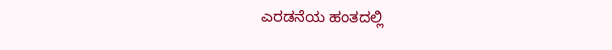ಎರಡನೆಯ ಹಂತದಲ್ಲಿ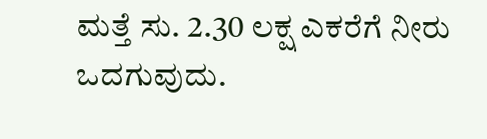ಮತ್ತೆ ಸು. 2.30 ಲಕ್ಷ ಎಕರೆಗೆ ನೀರು ಒದಗುವುದು.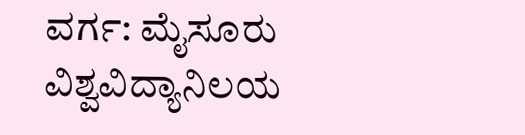ವರ್ಗ: ಮೈಸೂರು ವಿಶ್ವವಿದ್ಯಾನಿಲಯ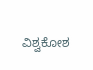ವಿಶ್ವಕೋಶ